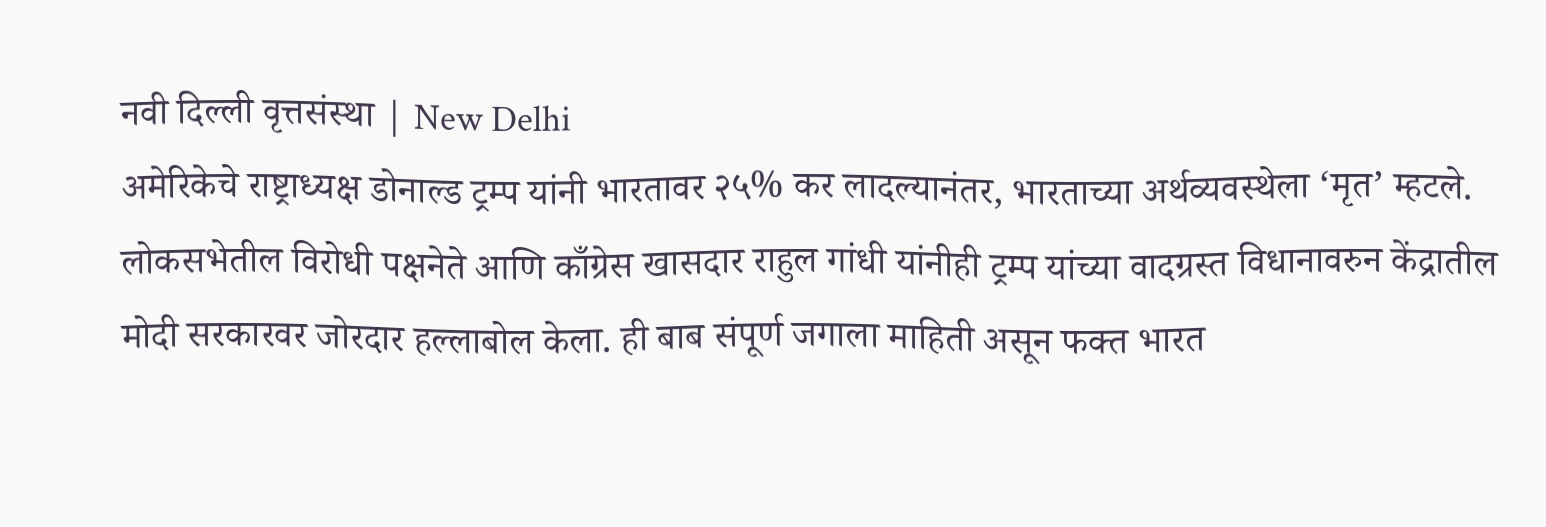नवी दिल्ली वृत्तसंस्था | New Delhi
अमेरिकेचे राष्ट्राध्यक्ष डोनाल्ड ट्रम्प यांनी भारतावर २५% कर लादल्यानंतर, भारताच्या अर्थव्यवस्थेला ‘मृत’ म्हटले. लोकसभेतील विरोधी पक्षनेते आणि काँग्रेस खासदार राहुल गांधी यांनीही ट्रम्प यांच्या वादग्रस्त विधानावरुन केंद्रातील मोदी सरकारवर जोरदार हल्लाबोल केला. ही बाब संपूर्ण जगाला माहिती असून फक्त भारत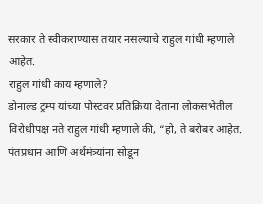सरकार ते स्वीकराण्यास तयार नसल्याचे राहुल गांधी म्हणाले आहेत.
राहुल गांधी काय म्हणाले?
डोनाल्ड ट्रम्प यांच्या पोस्टवर प्रतिक्रिया देताना लोकसभेतील विरोधीपक्ष नते राहुल गांधी म्हणाले की, “हो, ते बरोबर आहेत. पंतप्रधान आणि अर्थमंत्र्यांना सोडून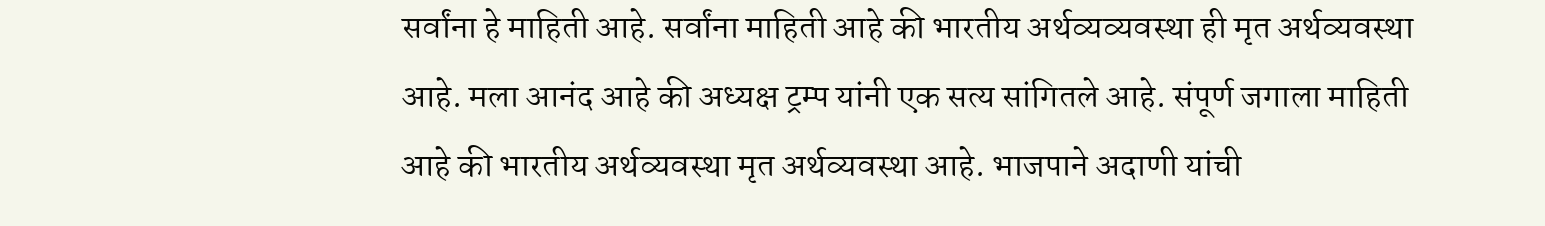सर्वांना हे माहिती आहे. सर्वांना माहिती आहे की भारतीय अर्थव्यव्यवस्था ही मृत अर्थव्यवस्था आहे. मला आनंद आहे की अध्यक्ष ट्रम्प यांनी एक सत्य सांगितले आहे. संपूर्ण जगाला माहिती आहे की भारतीय अर्थव्यवस्था मृत अर्थव्यवस्था आहे. भाजपाने अदाणी यांची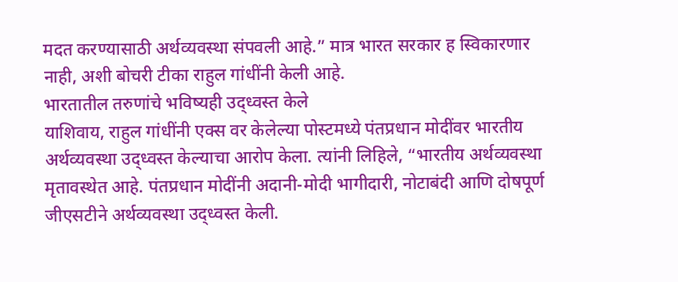मदत करण्यासाठी अर्थव्यवस्था संपवली आहे.” मात्र भारत सरकार ह स्विकारणार नाही, अशी बोचरी टीका राहुल गांधींनी केली आहे.
भारतातील तरुणांचे भविष्यही उद्ध्वस्त केले
याशिवाय, राहुल गांधींनी एक्स वर केलेल्या पोस्टमध्ये पंतप्रधान मोदींवर भारतीय अर्थव्यवस्था उद्ध्वस्त केल्याचा आरोप केला. त्यांनी लिहिले, “भारतीय अर्थव्यवस्था मृतावस्थेत आहे. पंतप्रधान मोदींनी अदानी-मोदी भागीदारी, नोटाबंदी आणि दोषपूर्ण जीएसटीने अर्थव्यवस्था उद्ध्वस्त केली.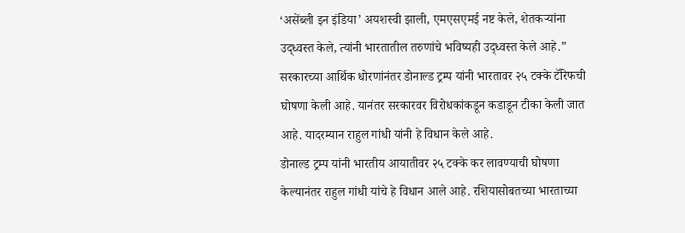‘असेंब्ली इन इंडिया’ अयशस्वी झाली, एमएसएमई नष्ट केले, शेतकऱ्यांना उद्ध्वस्त केले, त्यांनी भारतातील तरुणांचे भविष्यही उद्ध्वस्त केले आहे.”
सरकारच्या आर्थिक धोरणांनंतर डोनाल्ड ट्रम्प यांनी भारतावर २५ टक्के टॅरिफची घोषणा केली आहे. यानंतर सरकारवर विरोधकांकडून कडाडून टीका केली जात आहे. यादरम्यान राहुल गांधी यांनी हे विधान केले आहे.
डोनाल्ड ट्रम्प यांनी भारतीय आयातीवर २५ टक्के कर लावण्याची घोषणा केल्यानंतर राहुल गांधी यांचे हे विधान आले आहे. रशियासोबतच्या भारताच्या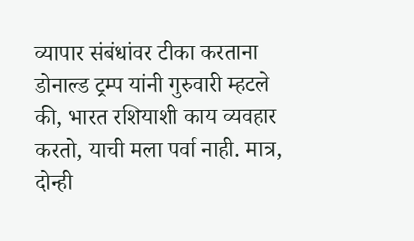व्यापार संबंधांवर टीका करताना डोनाल्ड ट्रम्प यांनी गुरुवारी म्हटले की, भारत रशियाशी काय व्यवहार करतो, याची मला पर्वा नाही. मात्र, दोन्ही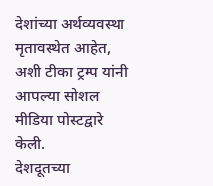देशांच्या अर्थव्यवस्था मृतावस्थेत आहेत, अशी टीका ट्रम्प यांनी आपल्या सोशल मीडिया पोस्टद्वारे केली.
देशदूतच्या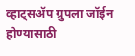व्हाट्सॲप ग्रुपला जॉईन होण्यासाठी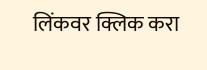लिंकवर क्लिक करा